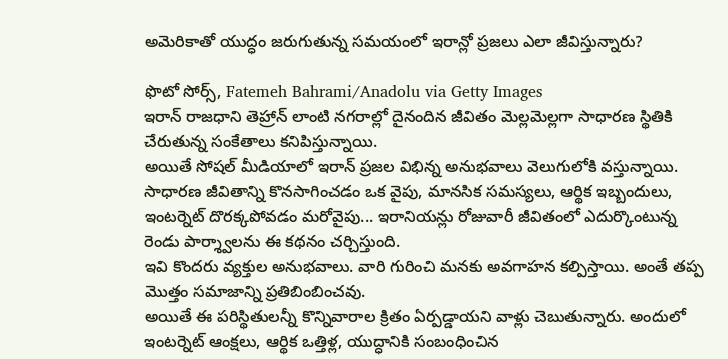అమెరికాతో యుద్ధం జరుగుతున్న సమయంలో ఇరాన్లో ప్రజలు ఎలా జీవిస్తున్నారు?

ఫొటో సోర్స్, Fatemeh Bahrami/Anadolu via Getty Images
ఇరాన్ రాజధాని తెహ్రాన్ లాంటి నగరాల్లో దైనందిన జీవితం మెల్లమెల్లగా సాధారణ స్థితికి చేరుతున్న సంకేతాలు కనిపిస్తున్నాయి.
అయితే సోషల్ మీడియాలో ఇరాన్ ప్రజల విభిన్న అనుభవాలు వెలుగులోకి వస్తున్నాయి.
సాధారణ జీవితాన్ని కొనసాగించడం ఒక వైపు, మానసిక సమస్యలు, ఆర్థిక ఇబ్బందులు, ఇంటర్నెట్ దొరక్కపోవడం మరోవైపు... ఇరానియన్లు రోజువారీ జీవితంలో ఎదుర్కొంటున్న రెండు పార్శ్వాలను ఈ కథనం చర్చిస్తుంది.
ఇవి కొందరు వ్యక్తుల అనుభవాలు. వారి గురించి మనకు అవగాహన కల్పిస్తాయి. అంతే తప్ప మొత్తం సమాజాన్ని ప్రతిబింబించవు.
అయితే ఈ పరిస్థితులన్నీ కొన్నివారాల క్రితం ఏర్పడ్డాయని వాళ్లు చెబుతున్నారు. అందులో ఇంటర్నెట్ ఆంక్షలు, ఆర్థిక ఒత్తిళ్ల, యుద్ధానికి సంబంధించిన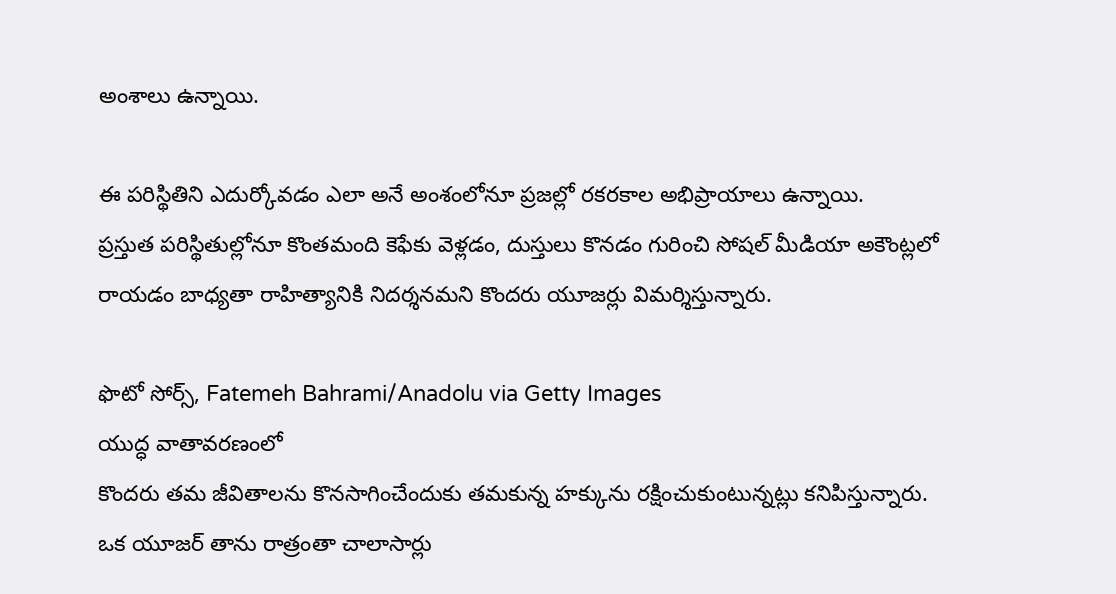అంశాలు ఉన్నాయి.

ఈ పరిస్థితిని ఎదుర్కోవడం ఎలా అనే అంశంలోనూ ప్రజల్లో రకరకాల అభిప్రాయాలు ఉన్నాయి.
ప్రస్తుత పరిస్థితుల్లోనూ కొంతమంది కెఫేకు వెళ్లడం, దుస్తులు కొనడం గురించి సోషల్ మీడియా అకౌంట్లలో రాయడం బాధ్యతా రాహిత్యానికి నిదర్శనమని కొందరు యూజర్లు విమర్శిస్తున్నారు.

ఫొటో సోర్స్, Fatemeh Bahrami/Anadolu via Getty Images
యుద్ధ వాతావరణంలో
కొందరు తమ జీవితాలను కొనసాగించేందుకు తమకున్న హక్కును రక్షించుకుంటున్నట్లు కనిపిస్తున్నారు.
ఒక యూజర్ తాను రాత్రంతా చాలాసార్లు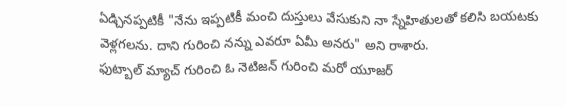ఏడ్చినప్పటికీ "నేను ఇప్పటికీ మంచి దుస్తులు వేసుకుని నా స్నేహితులతో కలిసి బయటకు వెళ్లగలను. దాని గురించి నన్ను ఎవరూ ఏమీ అనరు" అని రాశారు.
ఫుట్బాల్ మ్యాచ్ గురించి ఓ నెటిజన్ గురించి మరో యూజర్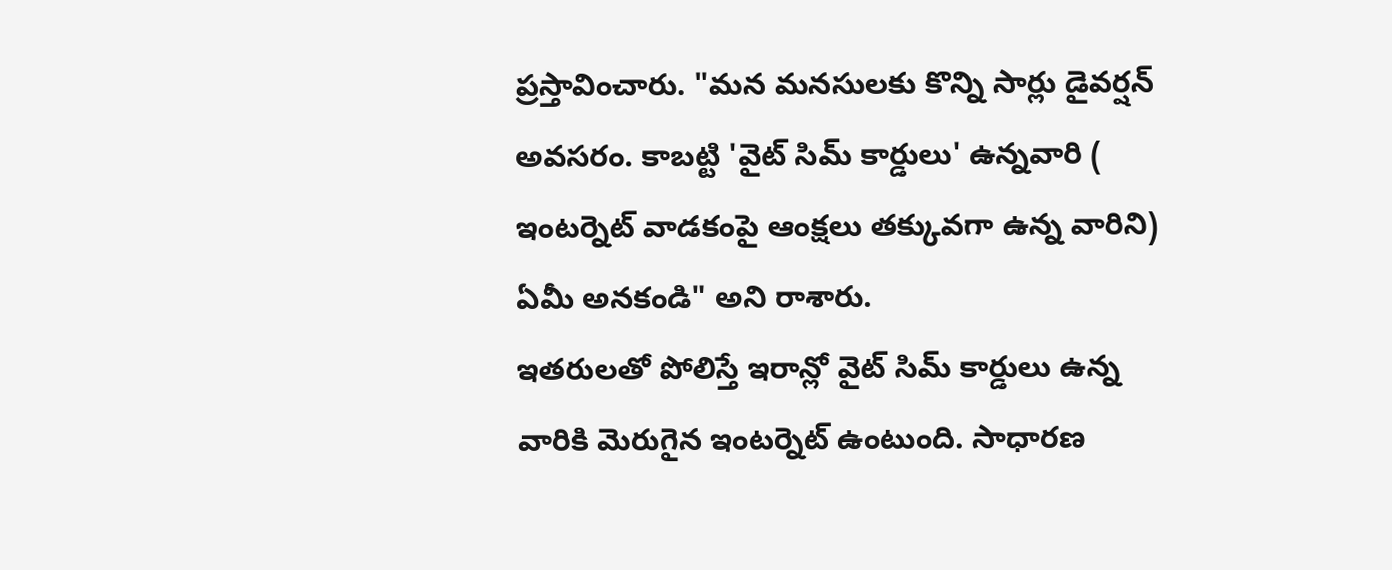ప్రస్తావించారు. "మన మనసులకు కొన్ని సార్లు డైవర్షన్ అవసరం. కాబట్టి 'వైట్ సిమ్ కార్డులు' ఉన్నవారి ( ఇంటర్నెట్ వాడకంపై ఆంక్షలు తక్కువగా ఉన్న వారిని) ఏమీ అనకండి" అని రాశారు.
ఇతరులతో పోలిస్తే ఇరాన్లో వైట్ సిమ్ కార్డులు ఉన్న వారికి మెరుగైన ఇంటర్నెట్ ఉంటుంది. సాధారణ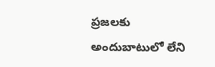ప్రజలకు అందుబాటులో లేని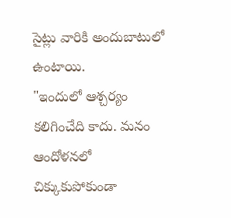సైట్లు వారికి అందుబాటులో ఉంటాయి.
"ఇందులో ఆశ్చర్యం కలిగించేది కాదు. మనం ఆందోళనలో చిక్కుకుపోకుండా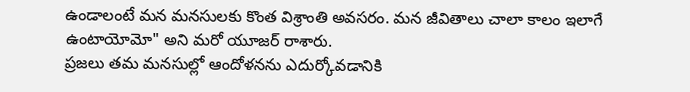ఉండాలంటే మన మనసులకు కొంత విశ్రాంతి అవసరం. మన జీవితాలు చాలా కాలం ఇలాగే ఉంటాయోమో" అని మరో యూజర్ రాశారు.
ప్రజలు తమ మనసుల్లో ఆందోళనను ఎదుర్కోవడానికి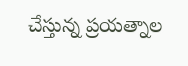చేస్తున్న ప్రయత్నాల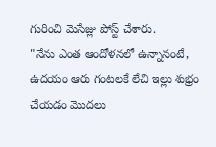గురించి మెసేజ్లు పోస్ట్ చేశారు.
"నేను ఎంత ఆందోళనలో ఉన్నానంటే, ఉదయం ఆరు గంటలకే లేచి ఇల్లు శుభ్రం చేయడం మొదలు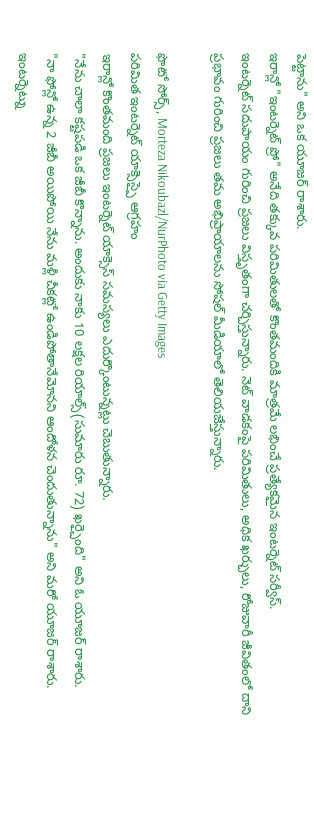పెట్టాను" అని ఒక యూజర్ రాశారు.
ఇరాన్లో "ఇంటర్నెట్ ప్రో" అనేది తక్కువ పరిమితులతో కొంతమందికి మాత్రమే లభించే ప్రత్యేకమైన ఇంటర్నెట్ సర్వీస్.
ఇంటర్నెట్ సదుపాయం గురించి ప్రజలు విస్తృతంగా చర్చిస్తున్నారు. నెట్ వాడకంపై పరిమితులు, అధిక ఖర్చులు, రోజువారీ జీవితంలో దాని ప్రభావం గురించి ప్రజలు తమ అభిప్రాయాలను సోషల్ మీడియాలో తెలియజేస్తున్నారు.

ఫొటో సోర్స్, Morteza Nikoubazl/NurPhoto via Getty Images
పరిమిత ఇంటర్నెట్ యాక్సెస్పై ఆగ్రహం
ఇరాన్లో కొంతమంది ప్రజలు ఇంటర్నెట్ యాక్సెస్ సమస్యలు ఎదుర్కొంటున్నట్లు చెబుతున్నారు.
"నేను చాలా కష్టపడి ఒక జీబీ కొన్నాను. అందుకు నాకు 10 లక్షల రియాల్స్(సుమారు రూ. 72) ఖర్చైంది" అని ఓ యూజర్ రాశారు.
"నా ఫోన్లో ఉన్న 2 జీబీ అయిపోయి నేను మళ్లీ చీకట్లో ఉండిపోతానేమోనని ఆందోళన చెందుతున్నాను" అని మరో యూజర్ రాశారు.
ఇంటర్నెట్ను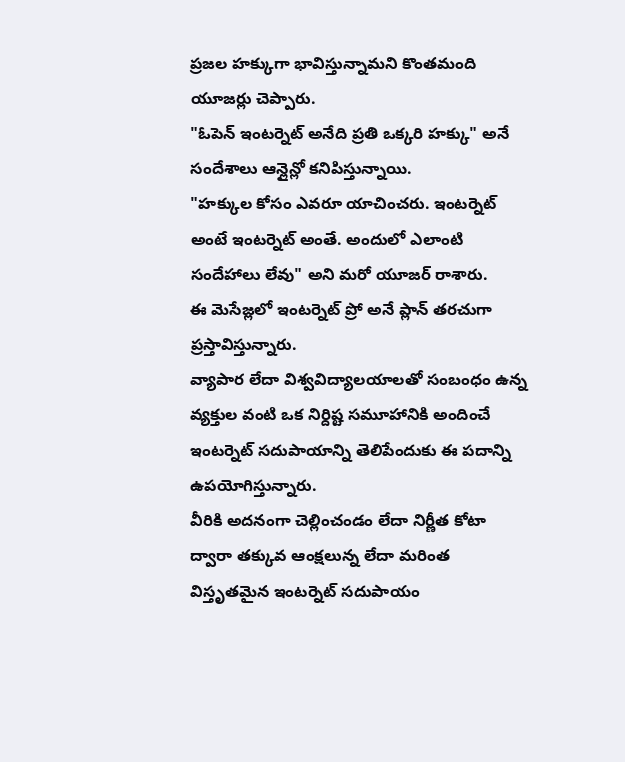ప్రజల హక్కుగా భావిస్తున్నామని కొంతమంది యూజర్లు చెప్పారు.
"ఓపెన్ ఇంటర్నెట్ అనేది ప్రతి ఒక్కరి హక్కు" అనే సందేశాలు ఆన్లైన్లో కనిపిస్తున్నాయి.
"హక్కుల కోసం ఎవరూ యాచించరు. ఇంటర్నెట్ అంటే ఇంటర్నెట్ అంతే. అందులో ఎలాంటి సందేహాలు లేవు" అని మరో యూజర్ రాశారు.
ఈ మెసేజ్లలో ఇంటర్నెట్ ప్రో అనే ప్లాన్ తరచుగా ప్రస్తావిస్తున్నారు.
వ్యాపార లేదా విశ్వవిద్యాలయాలతో సంబంధం ఉన్న వ్యక్తుల వంటి ఒక నిర్దిష్ట సమూహానికి అందించే ఇంటర్నెట్ సదుపాయాన్ని తెలిపేందుకు ఈ పదాన్ని ఉపయోగిస్తున్నారు.
వీరికి అదనంగా చెల్లించండం లేదా నిర్ణీత కోటా ద్వారా తక్కువ ఆంక్షలున్న లేదా మరింత విస్తృతమైన ఇంటర్నెట్ సదుపాయం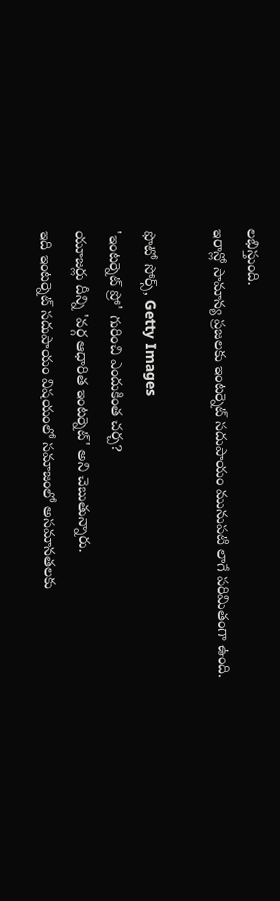లభిస్తుంది.
ఇరాన్లో సామాన్య ప్రజలకు ఇంటర్నెట్ సదుపాయం మునుపటి లాగే పరిమితంగా ఉంది.

ఫొటో సోర్స్, Getty Images
'ఇంటర్నెట్ ప్రో' గురించి ఎందుకింత చర్చ?
యూజర్లు దీన్ని 'వర్గ ఆధారిత ఇంటర్నెట్' అని చెబుతున్నారు.
ఇది ఇంటర్నెట్ సదుపాయం విషయంలో సమాజంలో అసమానతలకు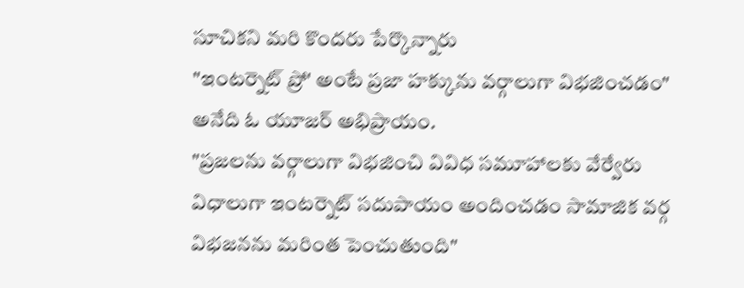సూచికని మరి కొందరు పేర్కొన్నారు
"ఇంటర్నెట్ ప్రో' అంటే ప్రజా హక్కును వర్గాలుగా విభజించడం" అనేది ఓ యూజర్ అభిప్రాయం.
"ప్రజలను వర్గాలుగా విభజించి వివిధ సమూహాలకు వేర్వేరు విధాలుగా ఇంటర్నెట్ సదుపాయం అందించడం సామాజిక వర్గ విభజనను మరింత పెంచుతుంది"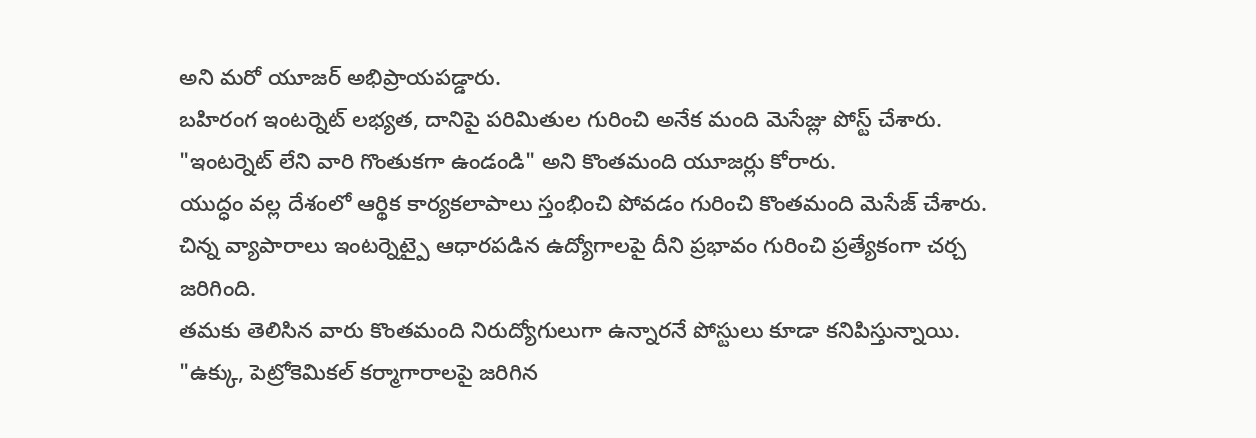అని మరో యూజర్ అభిప్రాయపడ్డారు.
బహిరంగ ఇంటర్నెట్ లభ్యత, దానిపై పరిమితుల గురించి అనేక మంది మెసేజ్లు పోస్ట్ చేశారు.
"ఇంటర్నెట్ లేని వారి గొంతుకగా ఉండండి" అని కొంతమంది యూజర్లు కోరారు.
యుద్ధం వల్ల దేశంలో ఆర్థిక కార్యకలాపాలు స్తంభించి పోవడం గురించి కొంతమంది మెసేజ్ చేశారు.
చిన్న వ్యాపారాలు ఇంటర్నెట్పై ఆధారపడిన ఉద్యోగాలపై దీని ప్రభావం గురించి ప్రత్యేకంగా చర్చ జరిగింది.
తమకు తెలిసిన వారు కొంతమంది నిరుద్యోగులుగా ఉన్నారనే పోస్టులు కూడా కనిపిస్తున్నాయి.
"ఉక్కు, పెట్రోకెమికల్ కర్మాగారాలపై జరిగిన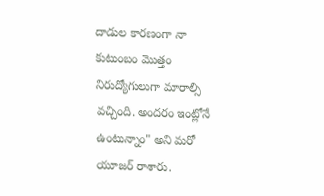దాడుల కారణంగా నా కుటుంబం మొత్తం నిరుద్యోగులుగా మారాల్సి వచ్చింది. అందరం ఇంట్లోనే ఉంటున్నాం" అని మరో యూజర్ రాశారు.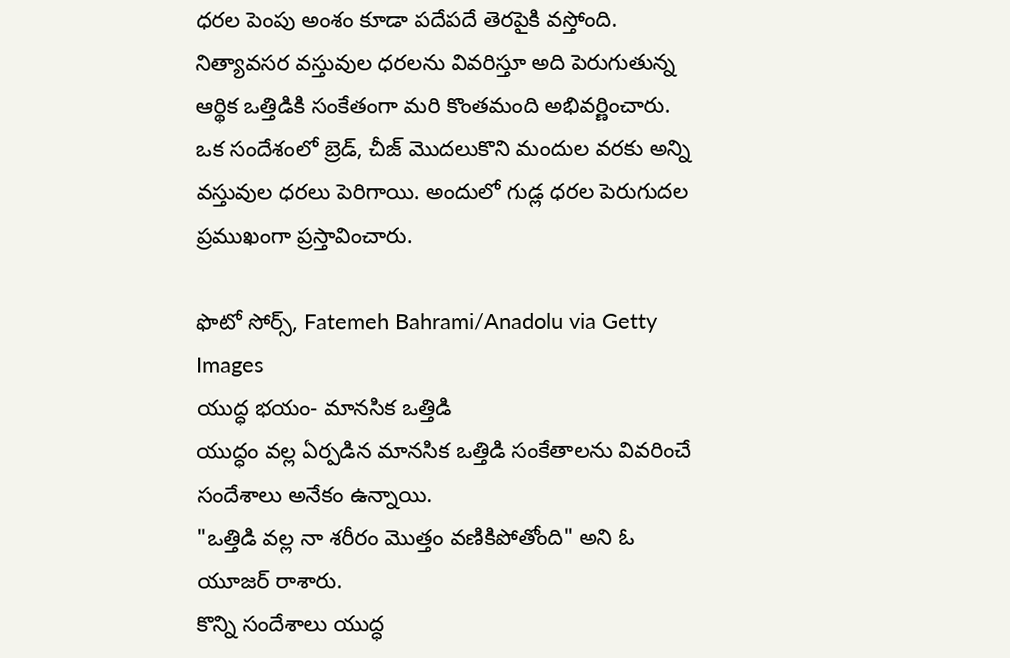ధరల పెంపు అంశం కూడా పదేపదే తెరపైకి వస్తోంది.
నిత్యావసర వస్తువుల ధరలను వివరిస్తూ అది పెరుగుతున్న ఆర్థిక ఒత్తిడికి సంకేతంగా మరి కొంతమంది అభివర్ణించారు.
ఒక సందేశంలో బ్రెడ్, చీజ్ మొదలుకొని మందుల వరకు అన్ని వస్తువుల ధరలు పెరిగాయి. అందులో గుడ్ల ధరల పెరుగుదల ప్రముఖంగా ప్రస్తావించారు.

ఫొటో సోర్స్, Fatemeh Bahrami/Anadolu via Getty Images
యుద్ధ భయం- మానసిక ఒత్తిడి
యుద్ధం వల్ల ఏర్పడిన మానసిక ఒత్తిడి సంకేతాలను వివరించే సందేశాలు అనేకం ఉన్నాయి.
"ఒత్తిడి వల్ల నా శరీరం మొత్తం వణికిపోతోంది" అని ఓ యూజర్ రాశారు.
కొన్ని సందేశాలు యుద్ధ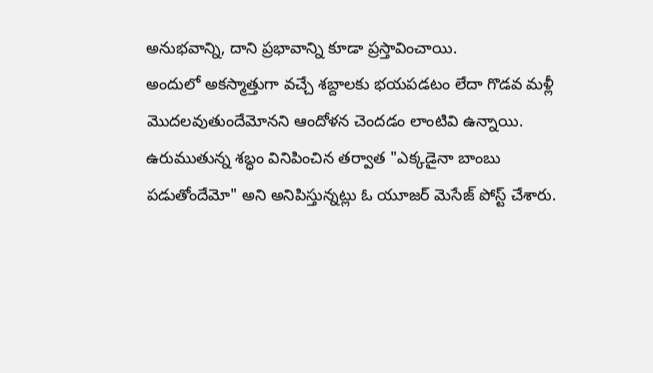అనుభవాన్ని, దాని ప్రభావాన్ని కూడా ప్రస్తావించాయి.
అందులో అకస్మాత్తుగా వచ్చే శబ్దాలకు భయపడటం లేదా గొడవ మళ్లీ మొదలవుతుందేమోనని ఆందోళన చెందడం లాంటివి ఉన్నాయి.
ఉరుముతున్న శబ్ధం వినిపించిన తర్వాత "ఎక్కడైనా బాంబు పడుతోందేమో" అని అనిపిస్తున్నట్లు ఓ యూజర్ మెసేజ్ పోస్ట్ చేశారు.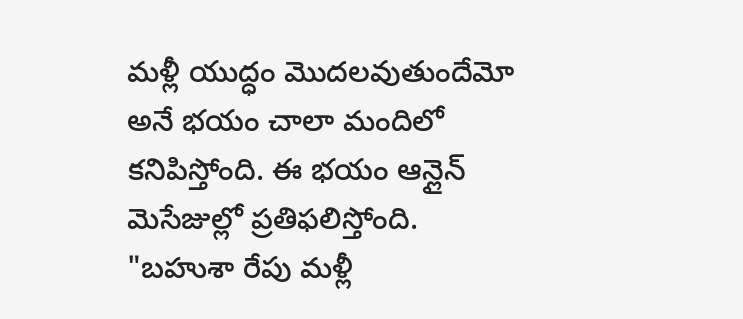మళ్లీ యుద్ధం మొదలవుతుందేమో అనే భయం చాలా మందిలో కనిపిస్తోంది. ఈ భయం ఆన్లైన్ మెసేజుల్లో ప్రతిఫలిస్తోంది.
"బహుశా రేపు మళ్లీ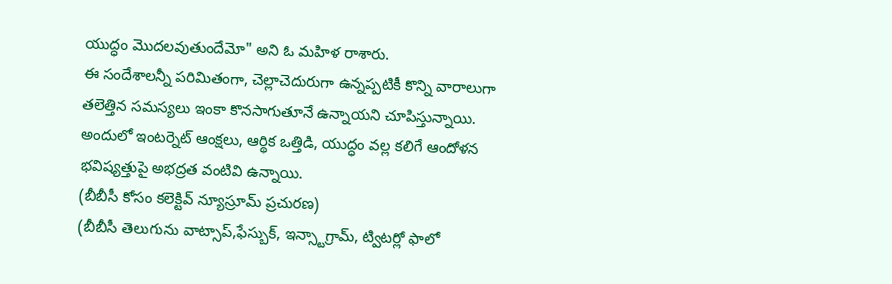యుద్ధం మొదలవుతుందేమో" అని ఓ మహిళ రాశారు.
ఈ సందేశాలన్నీ పరిమితంగా, చెల్లాచెదురుగా ఉన్నప్పటికీ కొన్ని వారాలుగా తలెత్తిన సమస్యలు ఇంకా కొనసాగుతూనే ఉన్నాయని చూపిస్తున్నాయి.
అందులో ఇంటర్నెట్ ఆంక్షలు, ఆర్థిక ఒత్తిడి, యుద్ధం వల్ల కలిగే ఆందోళన భవిష్యత్తుపై అభద్రత వంటివి ఉన్నాయి.
(బీబీసీ కోసం కలెక్టివ్ న్యూస్రూమ్ ప్రచురణ)
(బీబీసీ తెలుగును వాట్సాప్,ఫేస్బుక్, ఇన్స్టాగ్రామ్, ట్విటర్లో ఫాలో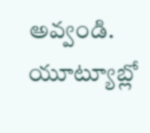అవ్వండి. యూట్యూబ్లో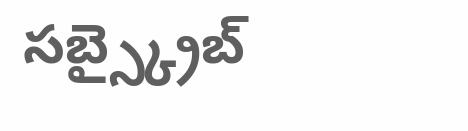సబ్స్క్రైబ్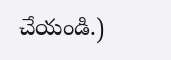చేయండి.)